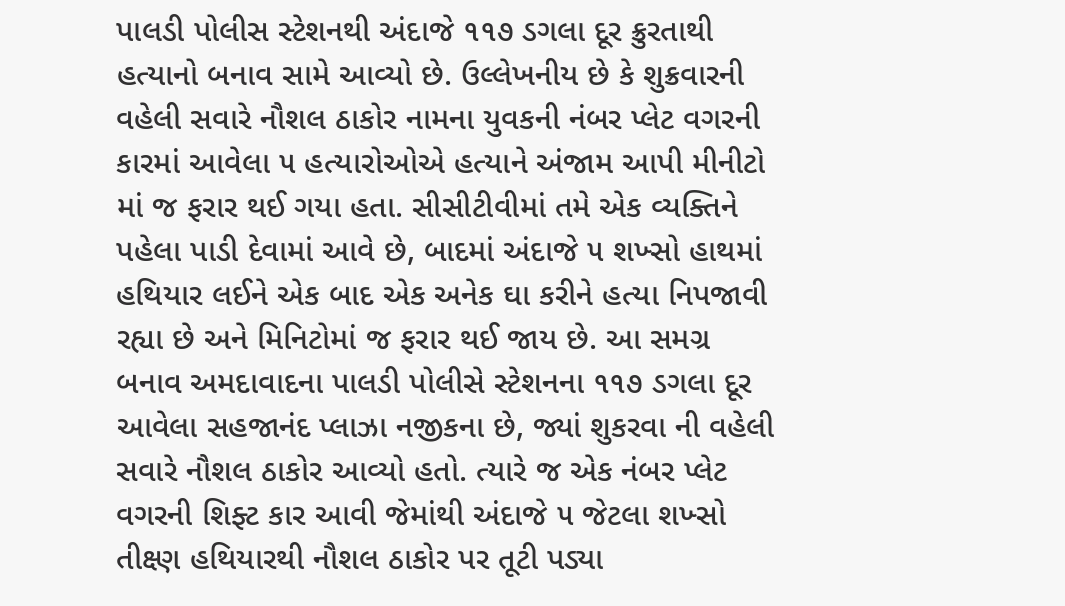પાલડી પોલીસ સ્ટેશનથી અંદાજે ૧૧૭ ડગલા દૂર ક્રુરતાથી હત્યાનો બનાવ સામે આવ્યો છે. ઉલ્લેખનીય છે કે શુક્રવારની વહેલી સવારે નૌશલ ઠાકોર નામના યુવકની નંબર પ્લેટ વગરની કારમાં આવેલા ૫ હત્યારોઓએ હત્યાને અંજામ આપી મીનીટો માં જ ફરાર થઈ ગયા હતા. સીસીટીવીમાં તમે એક વ્યક્તિને પહેલા પાડી દેવામાં આવે છે, બાદમાં અંદાજે ૫ શખ્સો હાથમાં હથિયાર લઈને એક બાદ એક અનેક ઘા કરીને હત્યા નિપજાવી રહ્યા છે અને મિનિટોમાં જ ફરાર થઈ જાય છે. આ સમગ્ર બનાવ અમદાવાદના પાલડી પોલીસે સ્ટેશનના ૧૧૭ ડગલા દૂર આવેલા સહજાનંદ પ્લાઝા નજીકના છે, જ્યાં શુકરવા ની વહેલી સવારે નૌશલ ઠાકોર આવ્યો હતો. ત્યારે જ એક નંબર પ્લેટ વગરની શિફ્ટ કાર આવી જેમાંથી અંદાજે ૫ જેટલા શખ્સો તીક્ષ્ણ હથિયારથી નૌશલ ઠાકોર પર તૂટી પડ્યા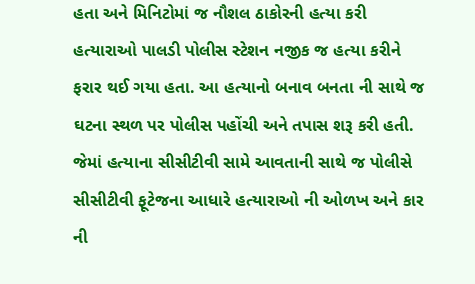હતા અને મિનિટોમાં જ નૌશલ ઠાકોરની હત્યા કરી હત્યારાઓ પાલડી પોલીસ સ્ટેશન નજીક જ હત્યા કરીને ફરાર થઈ ગયા હતા. આ હત્યાનો બનાવ બનતા ની સાથે જ ઘટના સ્થળ પર પોલીસ પહોંચી અને તપાસ શરૂ કરી હતી. જેમાં હત્યાના સીસીટીવી સામે આવતાની સાથે જ પોલીસે સીસીટીવી ફૂટેજના આધારે હત્યારાઓ ની ઓળખ અને કાર ની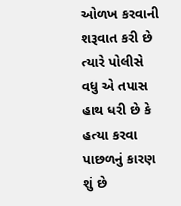ઓળખ કરવાની શરૂવાત કરી છે ત્યારે પોલીસે વધુ એ તપાસ હાથ ધરી છે કે હત્યા કરવા પાછળનું કારણ શું છે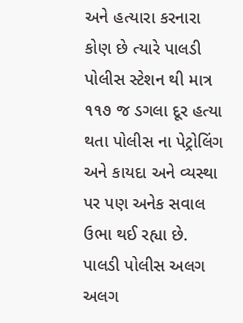અને હત્યારા કરનારા કોણ છે ત્યારે પાલડી પોલીસ સ્ટેશન થી માત્ર ૧૧૭ જ ડગલા દૂર હત્યા થતા પોલીસ ના પેટ્રોલિંગ અને કાયદા અને વ્યસ્થા પર પણ અનેક સવાલ ઉભા થઈ રહ્યા છે. પાલડી પોલીસ અલગ અલગ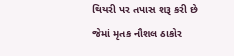થિયરી પર તપાસ શરૂ કરી છે જેમાં મૃતક નૌશલ ઠાકોર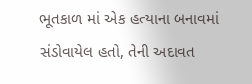ભૂતકાળ માં એક હત્યાના બનાવમાં સંડોવાયેલ હતો, તેની અદાવત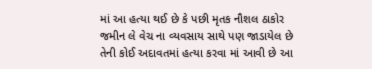માં આ હત્યા થઈ છે કે પછી મૃતક નૌશલ ઠાકોર જમીન લે વેચ ના વ્યવસાય સાથે પણ જાડાયેલ છે તેની કોઈ અદાવતમાં હત્યા કરવા માં આવી છે આ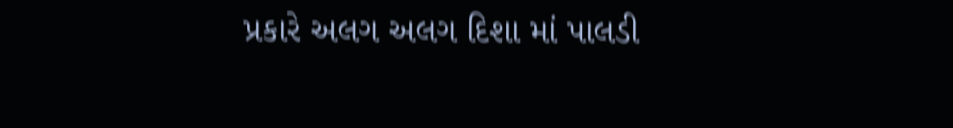પ્રકારે અલગ અલગ દિશા માં પાલડી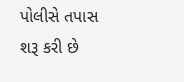પોલીસે તપાસ શરૂ કરી છે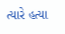ત્યારે હત્યા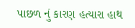પાછળ નું કારણ હત્યારા હાથ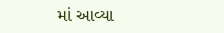માં આવ્યા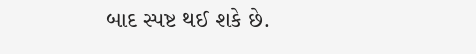બાદ સ્પષ્ટ થઈ શકે છે.